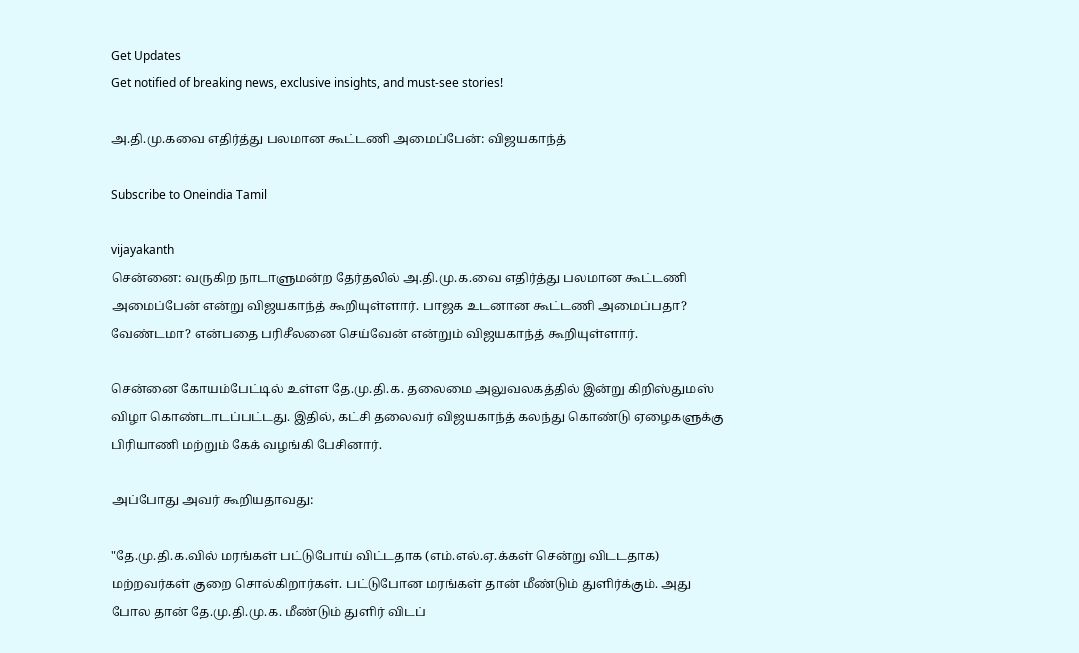Get Updates
Get notified of breaking news, exclusive insights, and must-see stories!

அ.தி.மு.கவை எதிர்த்து பலமான கூட்டணி அமைப்பேன்: விஜயகாந்த்

Subscribe to Oneindia Tamil

vijayakanth
சென்னை: வருகிற நாடாளுமன்ற தேர்தலில் அ.தி.மு.க.வை எதிர்த்து பலமான கூட்டணி அமைப்பேன் என்று விஜயகாந்த் கூறியுள்ளார். பாஜக உடனான கூட்டணி அமைப்பதா? வேண்டமா? என்பதை பரிசீலனை செய்வேன் என்றும் விஜயகாந்த் கூறியுள்ளார்.

சென்னை கோயம்பேட்டில் உள்ள தே.மு.தி.க. தலைமை அலுவலகத்தில் இன்று கிறிஸ்துமஸ் விழா கொண்டாடப்பட்டது. இதில், கட்சி தலைவர் விஜயகாந்த் கலந்து கொண்டு ஏழைகளுக்கு பிரியாணி மற்றும் கேக் வழங்கி பேசினார்.

அப்போது அவர் கூறியதாவது:

"தே.மு.தி.க.வில் மரங்கள் பட்டுபோய் விட்டதாக (எம்.எல்.ஏ.க்கள் சென்று விடடதாக) மற்றவர்கள் குறை சொல்கிறார்கள். பட்டுபோன மரங்கள் தான் மீண்டும் துளிர்க்கும். அது போல தான் தே.மு.தி.மு.க. மீண்டும் துளிர் விடப்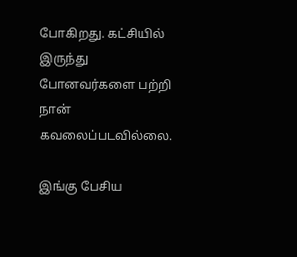போகிறது. கட்சியில் இருந்து போனவர்களை பற்றி நான் கவலைப்படவில்லை.

இங்கு பேசிய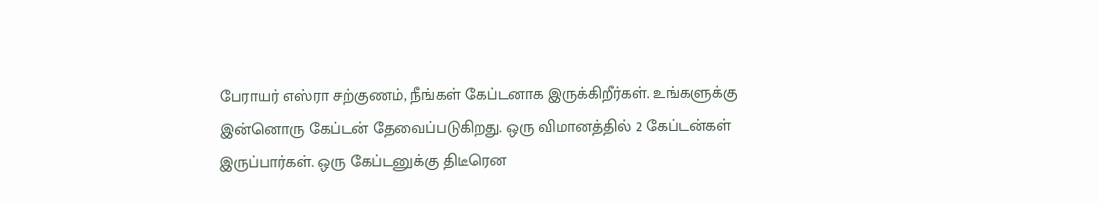பேராயர் எஸ்ரா சற்குணம், நீங்கள் கேப்டனாக இருக்கிறீர்கள். உங்களுக்கு இன்னொரு கேப்டன் தேவைப்படுகிறது. ஒரு விமானத்தில் 2 கேப்டன்கள் இருப்பார்கள். ஒரு கேப்டனுக்கு திடீரென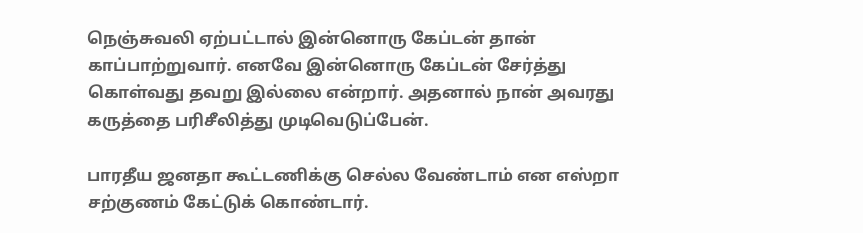நெஞ்சுவலி ஏற்பட்டால் இன்னொரு கேப்டன் தான் காப்பாற்றுவார். எனவே இன்னொரு கேப்டன் சேர்த்து கொள்வது தவறு இல்லை என்றார். அதனால் நான் அவரது கருத்தை பரிசீலித்து முடிவெடுப்பேன்.

பாரதீய ஜனதா கூட்டணிக்கு செல்ல வேண்டாம் என எஸ்றா சற்குணம் கேட்டுக் கொண்டார்.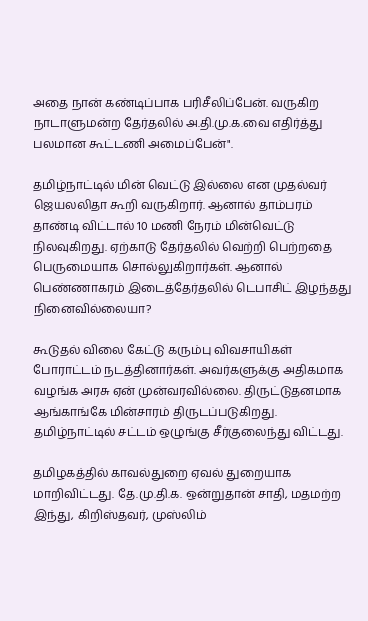அதை நான் கண்டிப்பாக பரிசீலிப்பேன். வருகிற நாடாளுமன்ற தேர்தலில் அ.தி.மு.க.வை எதிர்த்து பலமான கூட்டணி அமைப்பேன்".

தமிழ்நாட்டில் மின் வெட்டு இல்லை என முதல்வர் ஜெயலலிதா கூறி வருகிறார். ஆனால் தாம்பரம் தாண்டி விட்டால் 10 மணி நேரம் மின்வெட்டு நிலவுகிறது. ஏற்காடு தேர்தலில் வெற்றி பெற்றதை பெருமையாக சொல்லுகிறார்கள். ஆனால் பெண்ணாகரம் இடைத்தேர்தலில் டெபாசிட் இழந்தது நினைவில்லையா?

கூடுதல் விலை கேட்டு கரும்பு விவசாயிகள் போராட்டம் நடத்தினார்கள். அவர்களுக்கு அதிகமாக வழங்க அரசு ஏன் முன்வரவில்லை. திருட்டுதனமாக ஆங்காங்கே மின்சாரம் திருடப்படுகிறது. தமிழ்நாட்டில் சட்டம் ஒழுங்கு சீர்குலைந்து விட்டது.

தமிழகத்தில் காவல்துறை ஏவல் துறையாக மாறிவிட்டது. தே.மு.தி.க. ஒன்றுதான் சாதி, மதமற்ற இந்து, கிறிஸ்தவர், முஸ்லிம்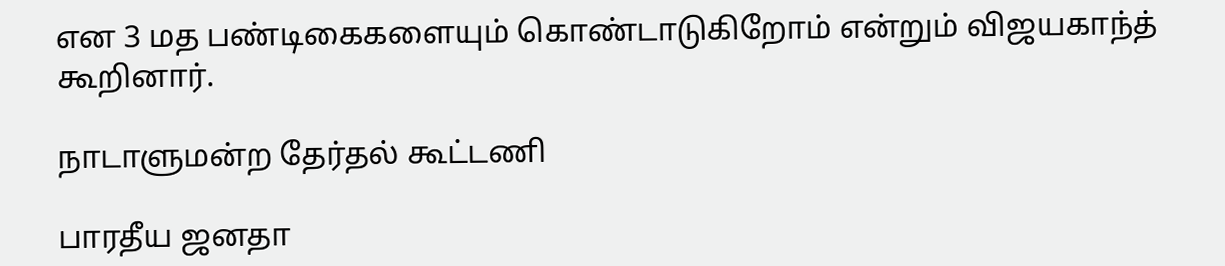என 3 மத பண்டிகைகளையும் கொண்டாடுகிறோம் என்றும் விஜயகாந்த் கூறினார்.

நாடாளுமன்ற தேர்தல் கூட்டணி

பாரதீய ஜனதா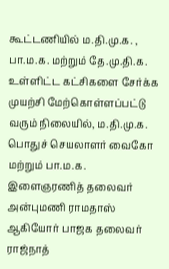கூட்டணியில் ம.தி.மு.க. , பா.ம.க. மற்றும் தே.மு.தி.க. உள்ளிட்ட கட்சிகளை சேர்க்க முயற்சி மேற்கொள்ளப்பட்டு வரும் நிலையில், ம.தி.மு.க. பொதுச் செயலாளர் வைகோ மற்றும் பா.ம.க. இளைஞரணித் தலைவர் அன்புமணி ராமதாஸ் ஆகியோர் பாஜக தலைவர் ராஜ்நாத்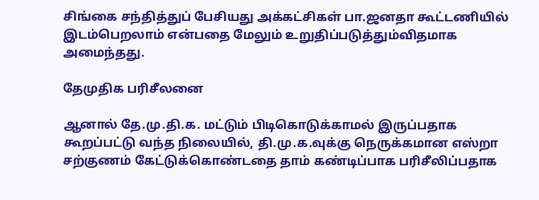சிங்கை சந்தித்துப் பேசியது அக்கட்சிகள் பா.ஜனதா கூட்டணியில் இடம்பெறலாம் என்பதை மேலும் உறுதிப்படுத்தும்விதமாக அமைந்தது.

தேமுதிக பரிசீலனை

ஆனால் தே.மு.தி.க. மட்டும் பிடிகொடுக்காமல் இருப்பதாக கூறப்பட்டு வந்த நிலையில், தி.மு.க.வுக்கு நெருக்கமான எஸ்றா சற்குணம் கேட்டுக்கொண்டதை தாம் கண்டிப்பாக பரிசீலிப்பதாக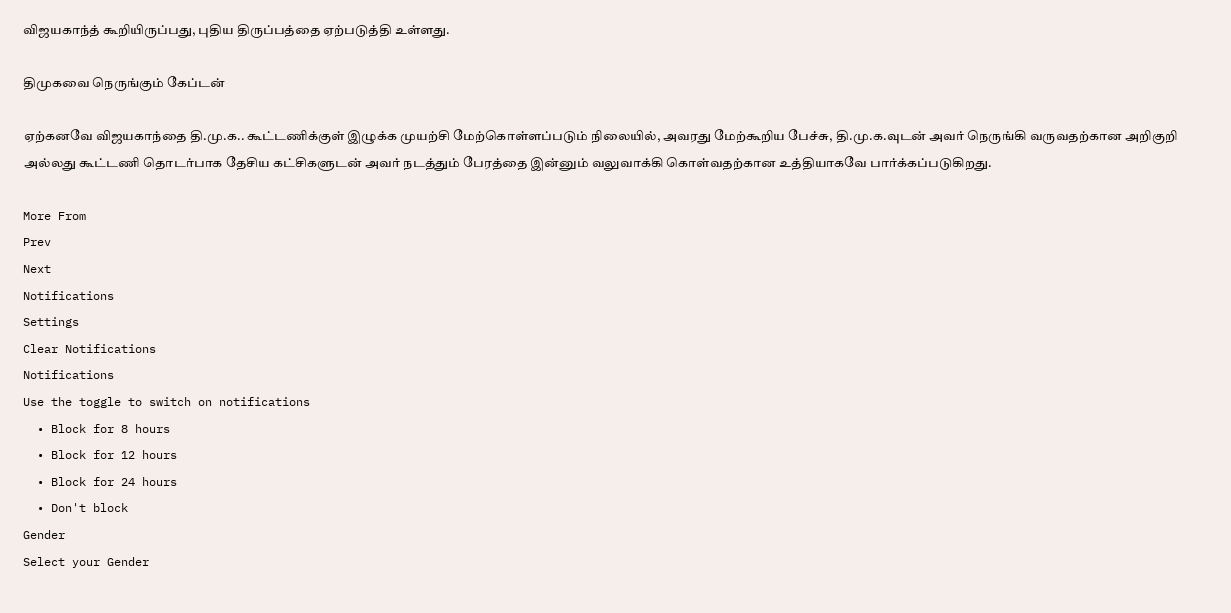விஜயகாந்த் கூறியிருப்பது, புதிய திருப்பத்தை ஏற்படுத்தி உள்ளது.

திமுகவை நெருங்கும் கேப்டன்

ஏற்கனவே விஜயகாந்தை தி.மு.க.. கூட்டணிக்குள் இழுக்க முயற்சி மேற்கொள்ளப்படும் நிலையில், அவரது மேற்கூறிய பேச்சு, தி.மு.க.வுடன் அவர் நெருங்கி வருவதற்கான அறிகுறி அல்லது கூட்டணி தொடர்பாக தேசிய கட்சிகளுடன் அவர் நடத்தும் பேரத்தை இன்னும் வலுவாக்கி கொள்வதற்கான உத்தியாகவே பார்க்கப்படுகிறது.

More From
Prev
Next
Notifications
Settings
Clear Notifications
Notifications
Use the toggle to switch on notifications
  • Block for 8 hours
  • Block for 12 hours
  • Block for 24 hours
  • Don't block
Gender
Select your Gender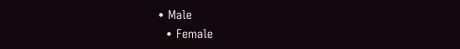• Male
  • Female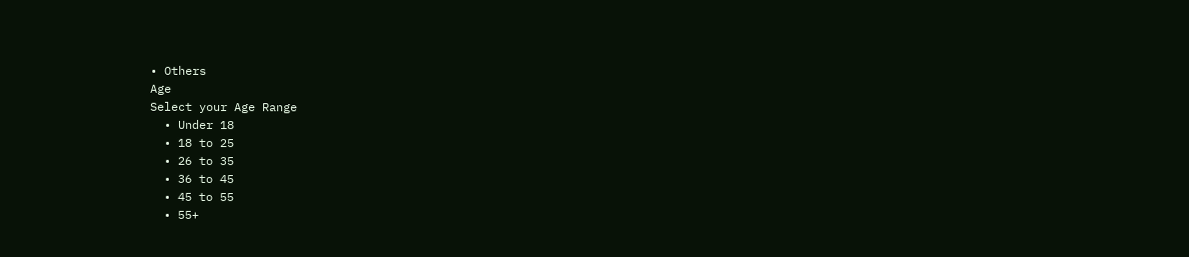• Others
Age
Select your Age Range
  • Under 18
  • 18 to 25
  • 26 to 35
  • 36 to 45
  • 45 to 55
  • 55+